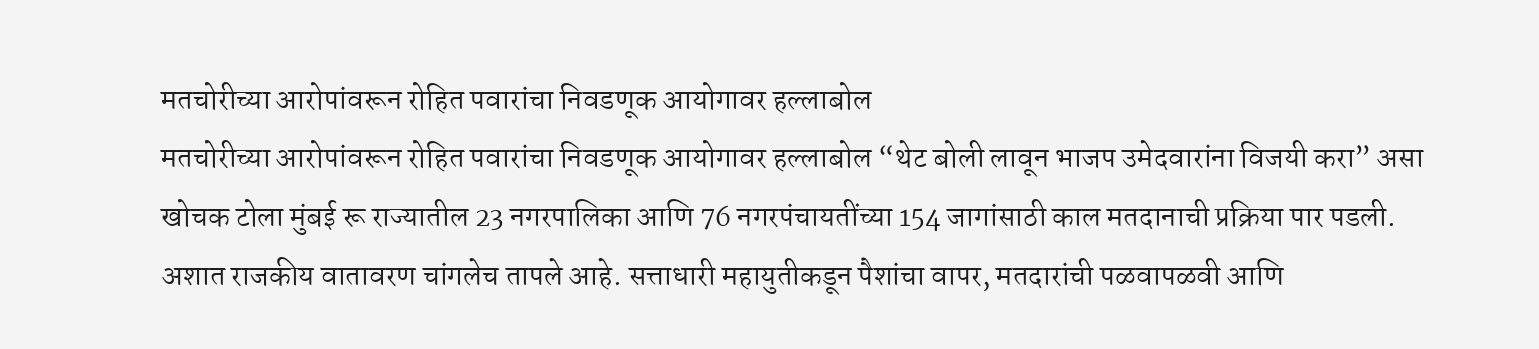मतचोरीच्या आरोपांवरून रोहित पवारांचा निवडणूक आयोगावर हल्लाबोल
मतचोरीच्या आरोपांवरून रोहित पवारांचा निवडणूक आयोगावर हल्लाबोल “थेट बोली लावून भाजप उमेदवारांना विजयी करा” असा खोचक टोला मुंबई रू राज्यातील 23 नगरपालिका आणि 76 नगरपंचायतींच्या 154 जागांसाठी काल मतदानाची प्रक्रिया पार पडली. अशात राजकीय वातावरण चांगलेच तापले आहे. सत्ताधारी महायुतीकडून पैशांचा वापर, मतदारांची पळवापळवी आणि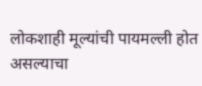लोकशाही मूल्यांची पायमल्ली होत असल्याचा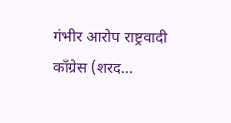गंभीर आरोप राष्ट्रवादी काँग्रेस (शरद…